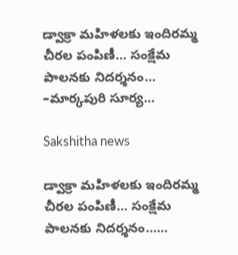డ్వాక్రా మహిళలకు ఇందిరమ్మ చీరల పంపిణీ… సంక్షేమ పాలనకు నిదర్శనం… –మార్కపురి సూర్య…

Sakshitha news

డ్వాక్రా మహిళలకు ఇందిరమ్మ చీరల పంపిణీ… సంక్షేమ పాలనకు నిదర్శనం……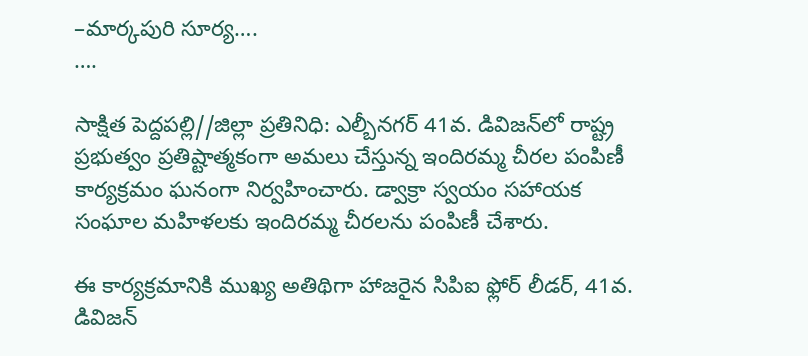–మార్కపురి సూర్య….
….

సాక్షిత పెద్దపల్లి//జిల్లా ప్రతినిధి: ఎల్బీనగర్ 41వ. డివిజన్‌లో రాష్ట్ర ప్రభుత్వం ప్రతిష్టాత్మకంగా అమలు చేస్తున్న ఇందిరమ్మ చీరల పంపిణీ కార్యక్రమం ఘనంగా నిర్వహించారు. డ్వాక్రా స్వయం సహాయక సంఘాల మహిళలకు ఇందిరమ్మ చీరలను పంపిణీ చేశారు.

ఈ కార్యక్రమానికి ముఖ్య అతిథిగా హాజరైన సిపిఐ ఫ్లోర్ లీడర్, 41వ. డివిజన్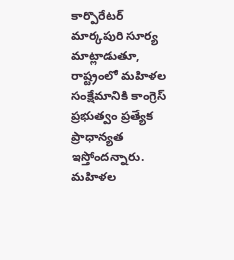కార్పొరేటర్ మార్కపురి సూర్య మాట్లాడుతూ, రాష్ట్రంలో మహిళల సంక్షేమానికి కాంగ్రెస్ ప్రభుత్వం ప్రత్యేక ప్రాధాన్యత ఇస్తోందన్నారు. మహిళల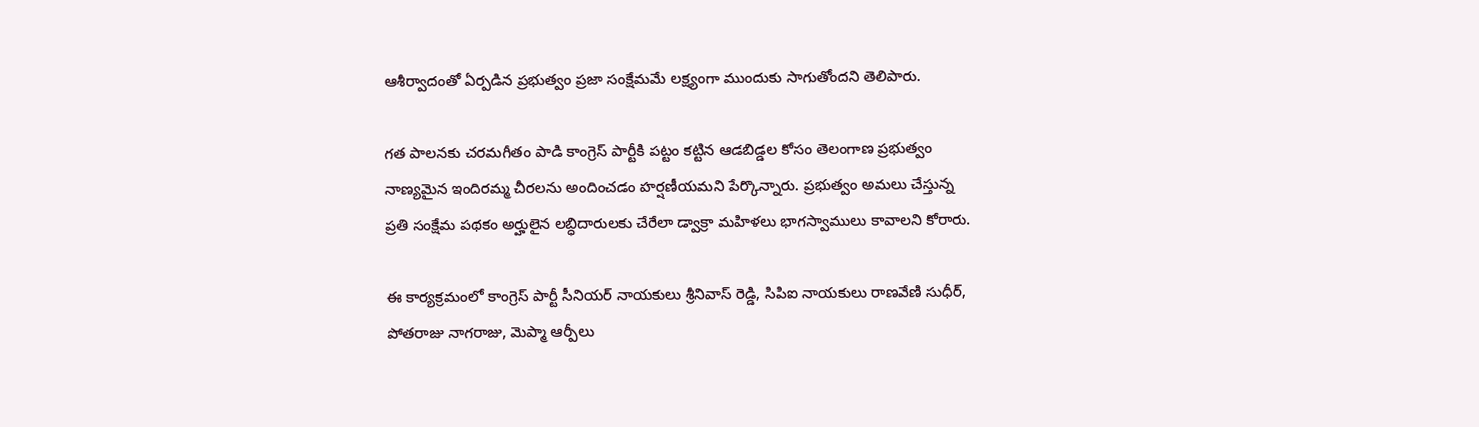ఆశీర్వాదంతో ఏర్పడిన ప్రభుత్వం ప్రజా సంక్షేమమే లక్ష్యంగా ముందుకు సాగుతోందని తెలిపారు.

గత పాలనకు చరమగీతం పాడి కాంగ్రెస్ పార్టీకి పట్టం కట్టిన ఆడబిడ్డల కోసం తెలంగాణ ప్రభుత్వం నాణ్యమైన ఇందిరమ్మ చీరలను అందించడం హర్షణీయమని పేర్కొన్నారు. ప్రభుత్వం అమలు చేస్తున్న ప్రతి సంక్షేమ పథకం అర్హులైన లబ్ధిదారులకు చేరేలా డ్వాక్రా మహిళలు భాగస్వాములు కావాలని కోరారు.

ఈ కార్యక్రమంలో కాంగ్రెస్ పార్టీ సీనియర్ నాయకులు శ్రీనివాస్ రెడ్డి, సిపిఐ నాయకులు రాణవేణి సుధీర్, పోతరాజు నాగరాజు, మెప్మా ఆర్పీలు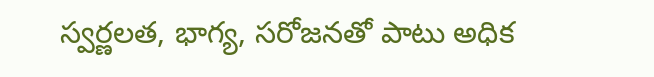స్వర్ణలత, భాగ్య, సరోజనతో పాటు అధిక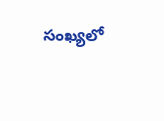సంఖ్యలో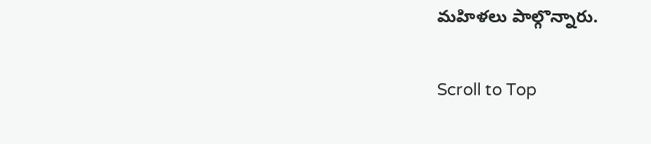మహిళలు పాల్గొన్నారు.

Scroll to Top